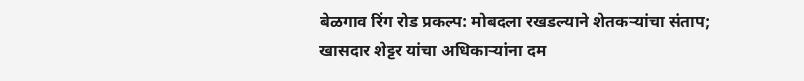बेळगाव रिंग रोड प्रकल्प: मोबदला रखडल्याने शेतकऱ्यांचा संताप; खासदार शेट्टर यांचा अधिकाऱ्यांना दम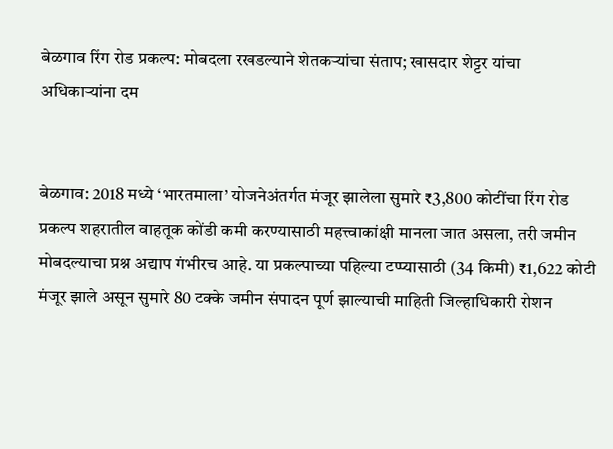बेळगाव रिंग रोड प्रकल्प: मोबदला रखडल्याने शेतकऱ्यांचा संताप; खासदार शेट्टर यांचा अधिकाऱ्यांना दम


बेळगाव: 2018 मध्ये ‘भारतमाला’ योजनेअंतर्गत मंजूर झालेला सुमारे ₹3,800 कोटींचा रिंग रोड प्रकल्प शहरातील वाहतूक कोंडी कमी करण्यासाठी महत्त्वाकांक्षी मानला जात असला, तरी जमीन मोबदल्याचा प्रश्न अद्याप गंभीरच आहे. या प्रकल्पाच्या पहिल्या टप्प्यासाठी (34 किमी) ₹1,622 कोटी मंजूर झाले असून सुमारे 80 टक्के जमीन संपादन पूर्ण झाल्याची माहिती जिल्हाधिकारी रोशन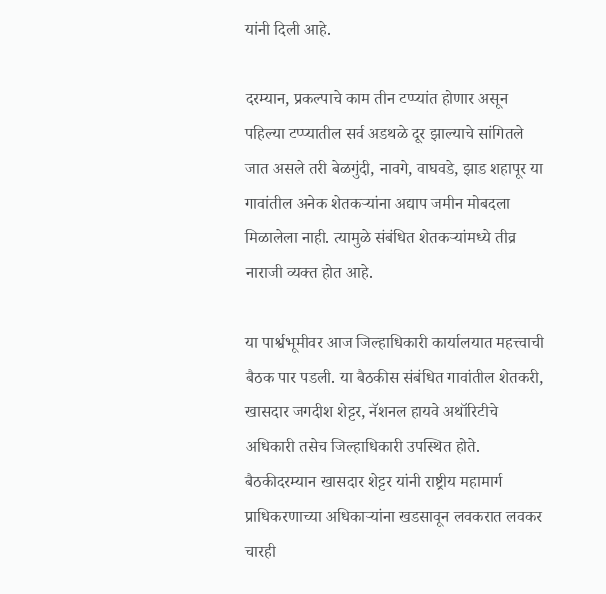यांनी दिली आहे.

दरम्यान, प्रकल्पाचे काम तीन टप्प्यांत होणार असून पहिल्या टप्प्यातील सर्व अडथळे दूर झाल्याचे सांगितले जात असले तरी बेळगुंदी, नावगे, वाघवडे, झाड शहापूर या गावांतील अनेक शेतकऱ्यांना अद्याप जमीन मोबदला मिळालेला नाही. त्यामुळे संबंधित शेतकऱ्यांमध्ये तीव्र नाराजी व्यक्त होत आहे.

या पार्श्वभूमीवर आज जिल्हाधिकारी कार्यालयात महत्त्वाची बैठक पार पडली. या बैठकीस संबंधित गावांतील शेतकरी, खासदार जगदीश शेट्टर, नॅशनल हायवे अथॉरिटीचे अधिकारी तसेच जिल्हाधिकारी उपस्थित होते. बैठकीदरम्यान खासदार शेट्टर यांनी राष्ट्रीय महामार्ग प्राधिकरणाच्या अधिकाऱ्यांना खडसावून लवकरात लवकर चारही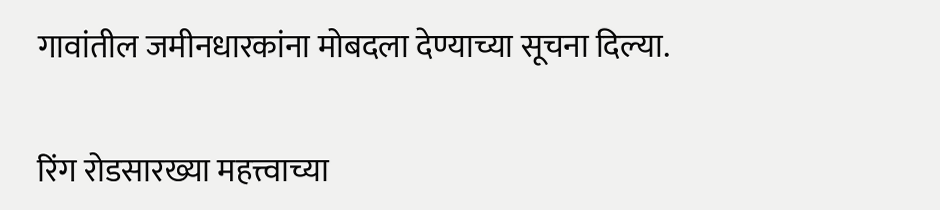गावांतील जमीनधारकांना मोबदला देण्याच्या सूचना दिल्या.

रिंग रोडसारख्या महत्त्वाच्या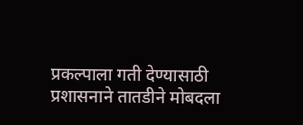प्रकल्पाला गती देण्यासाठी प्रशासनाने तातडीने मोबदला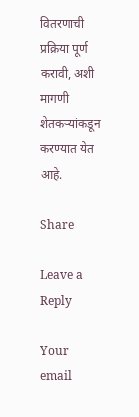वितरणाची प्रक्रिया पूर्ण करावी, अशी मागणी शेतकऱ्यांकडून करण्यात येत आहे.

Share

Leave a Reply

Your email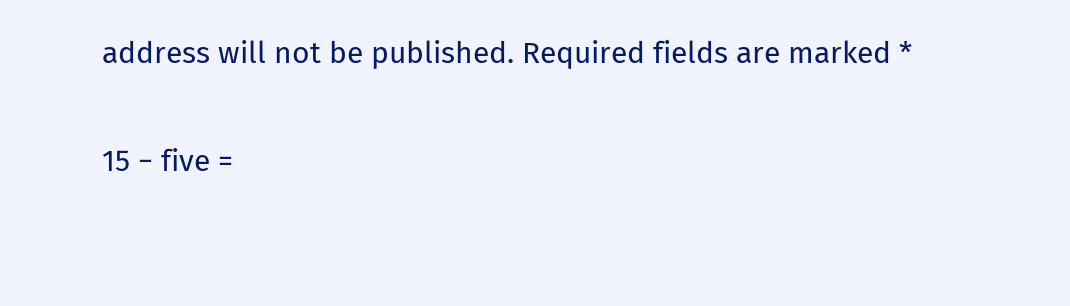address will not be published. Required fields are marked *

15 − five =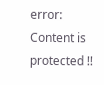error: Content is protected !!